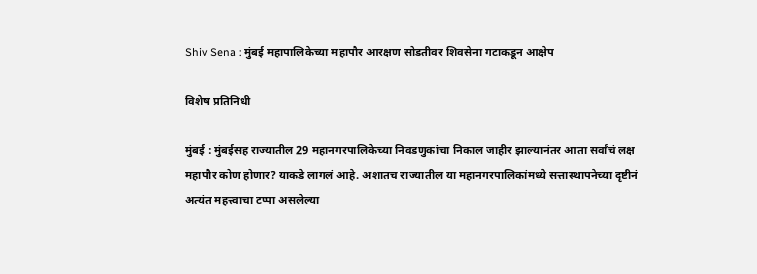Shiv Sena : मुंबई महापालिकेच्या महापौर आरक्षण सोडतीवर शिवसेना गटाकडून आक्षेप

विशेष प्रतिनिधी

मुंबई : मुंबईसह राज्यातील 29 महानगरपालिकेच्या निवडणुकांचा निकाल जाहीर झाल्यानंतर आता सर्वांचं लक्ष महापौर कोण होणार? याकडे लागलं आहे. अशातच राज्यातील या महानगरपालिकांमध्ये सत्तास्थापनेच्या दृष्टीनं अत्यंत महत्त्वाचा टप्पा असलेल्या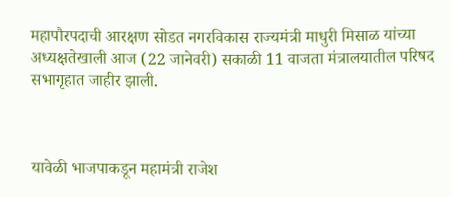महापौरपदाची आरक्षण सोडत नगरविकास राज्यमंत्री माधुरी मिसाळ यांच्या अध्यक्षतेखाली आज (22 जानेवरी) सकाळी 11 वाजता मंत्रालयातील परिषद सभागृहात जाहीर झाली.



यावेळी भाजपाकडून महामंत्री राजेश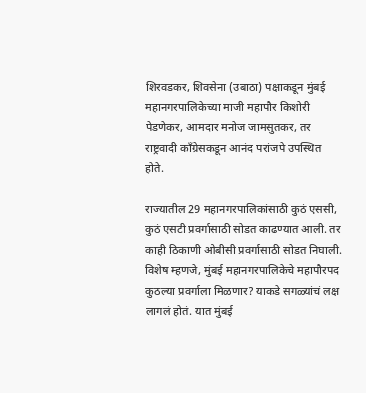शिरवडकर, शिवसेना (उबाठा) पक्षाकडून मुंबई महानगरपालिकेच्या माजी महापौर किशोरी पेडणेकर, आमदार मनोज जामसुतकर, तर राष्ट्रवादी काँग्रेसकडून आनंद परांजपे उपस्थित होते.

राज्यातील 29 महानगरपालिकांसाठी कुठं एससी, कुठं एसटी प्रवर्गासाठी सोडत काढण्यात आली. तर काही ठिकाणी ओबीसी प्रवर्गासाठी सोडत निघाली. विशेष म्हणजे, मुंबई महानगरपालिकेचे महापौरपद कुठल्या प्रवर्गाला मिळणार? याकडे सगळ्यांचं लक्ष लागलं होतं. यात मुंबई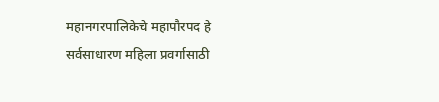महानगरपालिकेचे महापौरपद हे सर्वसाधारण महिला प्रवर्गासाठी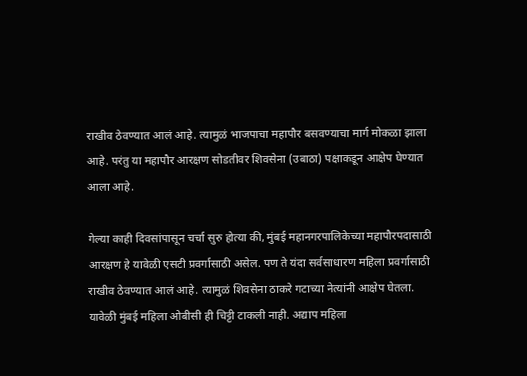राखीव ठेवण्यात आलं आहे. त्यामुळं भाजपाचा महापौर बसवण्याचा मार्ग मोकळा झाला आहे. परंतु या महापौर आरक्षण सोडतीवर शिवसेना (उबाठा) पक्षाकडून आक्षेप घेण्यात आला आहे.

गेल्या काही दिवसांपासून चर्चा सुरु होत्या की, मुंबई महानगरपालिकेच्या महापौरपदासाठी आरक्षण हे यावेळी एसटी प्रवर्गासाठी असेल. पण ते यंदा सर्वसाधारण महिला प्रवर्गासाठी राखीव ठेवण्यात आलं आहे. त्यामुळं शिवसेना ठाकरे गटाच्या नेत्यांनी आक्षेप घेतला. यावेळी मुंबई महिला ओबीसी ही चिट्टी टाकली नाही. अद्याप महिला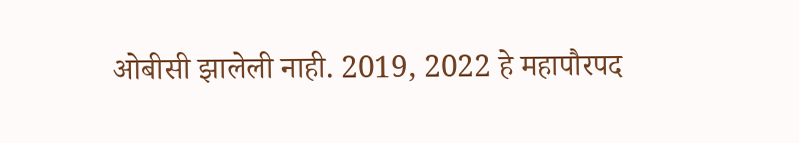ओबीसी झालेली नाही. 2019, 2022 हे महापौरपद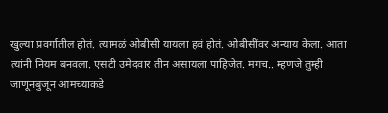खुल्या प्रवर्गातील होतं. त्यामळं ओबीसी यायला हवं होतं. ओबीसींवर अन्याय केला. आता त्यांनी नियम बनवला. एसटी उमेदवार तीन असायला पाहिजेत. मगच.. म्हणजे तुम्ही जाणूनबुजून आमच्याकडे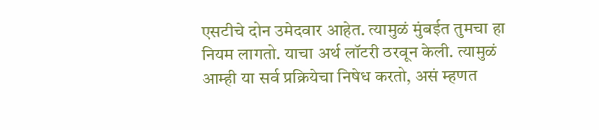एसटीचे दोन उमेदवार आहेत. त्यामुळं मुंबईत तुमचा हा नियम लागतो. याचा अर्थ लॉटरी ठरवून केली. त्यामुळं आम्ही या सर्व प्रक्रियेचा निषेध करतो, असं म्हणत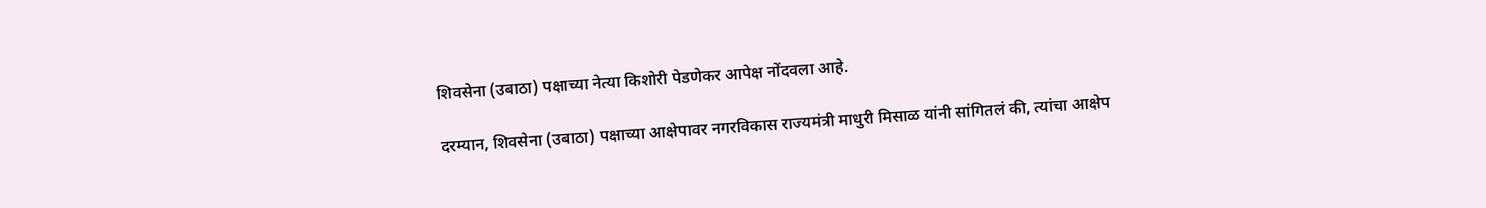शिवसेना (उबाठा) पक्षाच्या नेत्या किशोरी पेडणेकर आपेक्ष नोंदवला आहे.

दरम्यान, शिवसेना (उबाठा) पक्षाच्या आक्षेपावर नगरविकास राज्यमंत्री माधुरी मिसाळ यांनी सांगितलं की, त्यांचा आक्षेप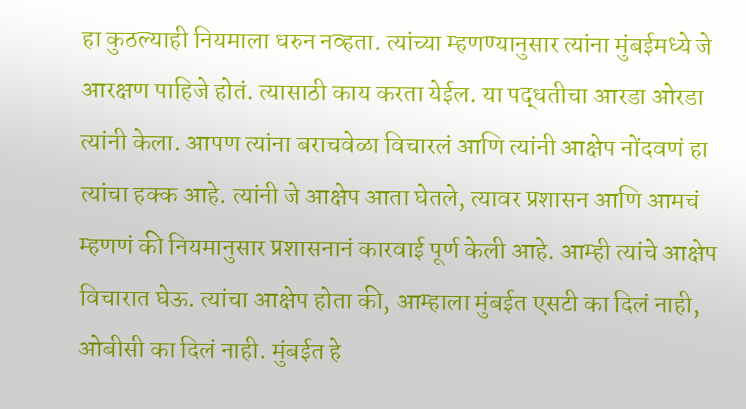हा कुठल्याही नियमाला धरुन नव्हता. त्यांच्या म्हणण्यानुसार त्यांना मुंबईमध्ये जे आरक्षण पाहिजे होतं. त्यासाठी काय करता येईल. या पद्धतीचा आरडा ओरडा त्यांनी केला. आपण त्यांना बराचवेळा विचारलं आणि त्यांनी आक्षेप नोंदवणं हा त्यांचा हक्क आहे. त्यांनी जे आक्षेप आता घेतले, त्यावर प्रशासन आणि आमचं म्हणणं की नियमानुसार प्रशासनानं कारवाई पूर्ण केली आहे. आम्ही त्यांचे आक्षेप विचारात घेऊ. त्यांचा आक्षेप होता की, आम्हाला मुंबईत एसटी का दिलं नाही, ओबीसी का दिलं नाही. मुंबईत हे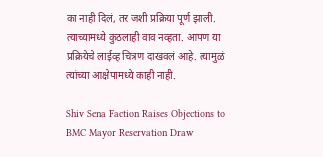का नाही दिलं, तर जशी प्रक्रिया पूर्ण झाली. त्याच्यामध्ये कुठलाही वाव नव्हता. आपण या प्रक्रियेचे लाईव्ह चित्रण दाखवलं आहे. त्यामुळं त्यांच्या आक्षेपामध्ये काही नाही.

Shiv Sena Faction Raises Objections to BMC Mayor Reservation Draw